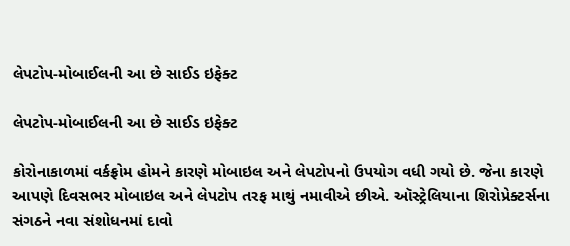લેપટોપ-મોબાઈલની આ છે સાઈડ ઇફેક્ટ

લેપટોપ-મોબાઈલની આ છે સાઈડ ઇફેક્ટ

કોરોનાકાળમાં વર્કફ્રોમ હોમને કારણે મોબાઇલ અને લેપટોપનો ઉપયોગ વધી ગયો છે. જેના કારણે આપણે દિવસભર મોબાઇલ અને લેપટોપ તરફ માથું નમાવીએ છીએ. ઑસ્ટ્રેલિયાના શિરોપ્રેક્ટર્સના સંગઠને નવા સંશોધનમાં દાવો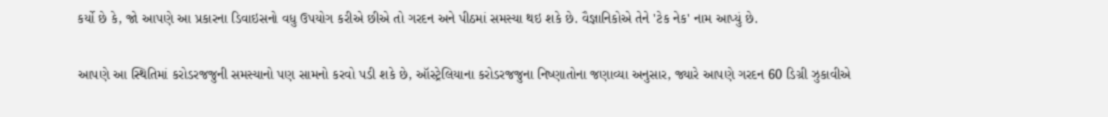કર્યો છે કે, જો આપણે આ પ્રકારના ડિવાઇસનો વધુ ઉપયોગ કરીએ છીએ તો ગરદન અને પીઠમાં સમસ્યા થઇ શકે છે. વૈજ્ઞાનિકોએ તેને 'ટેક નેક' નામ આપ્યું છે.

આપણે આ સ્થિતિમાં કરોડરજજુની સમસ્યાનો પણ સામનો કરવો પડી શકે છે, ઑસ્ટ્રેલિયાના કરોડરજજુના નિષ્ણાતોના જણાવ્યા અનુસાર, જ્યારે આપણે ગરદન 60 ડિગ્રી ઝુકાવીએ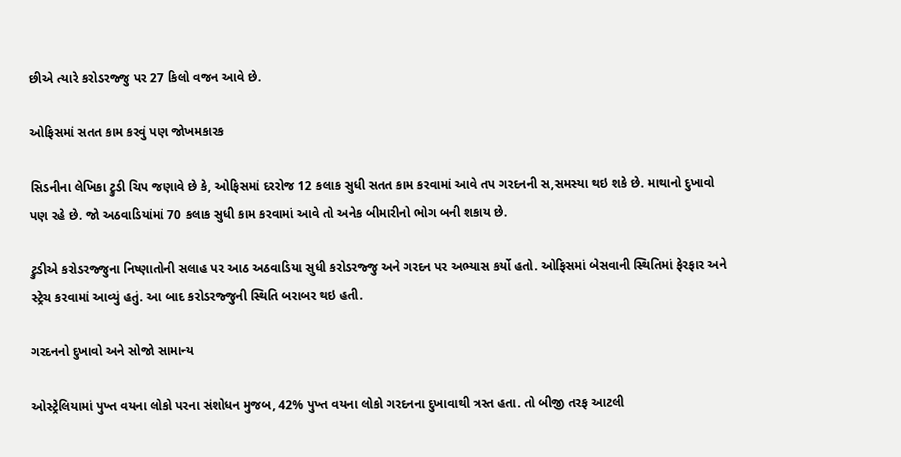છીએ ત્યારે કરોડરજ્જુ પર 27 કિલો વજન આવે છે.

ઓફિસમાં સતત કામ કરવું પણ જોખમકારક

સિડનીના લેખિકા ટ્રુડી ચિપ જણાવે છે કે, ઓફિસમાં દરરોજ 12 કલાક સુધી સતત કામ કરવામાં આવે તપ ગરદનની સ,સમસ્યા થઇ શકે છે. માથાનો દુખાવો પણ રહે છે. જો અઠવાડિયાંમાં 70 કલાક સુધી કામ કરવામાં આવે તો અનેક બીમારીનો ભોગ બની શકાય છે.

ટ્રુડીએ કરોડરજ્જુના નિષ્ણાતોની સલાહ પર આઠ અઠવાડિયા સુધી કરોડરજ્જુ અને ગરદન પર અભ્યાસ કર્યો હતો. ઓફિસમાં બેસવાની સ્થિતિમાં ફેરફાર અને સ્ટ્રેચ કરવામાં આવ્યું હતું. આ બાદ કરોડરજ્જુની સ્થિતિ બરાબર થઇ હતી.

ગરદનનો દુખાવો અને સોજો સામાન્ય

ઓસ્ટ્રેલિયામાં પુખ્ત વયના લોકો પરના સંશોધન મુજબ, 42% પુખ્ત વયના લોકો ગરદનના દુખાવાથી ત્રસ્ત હતા. તો બીજી તરફ આટલી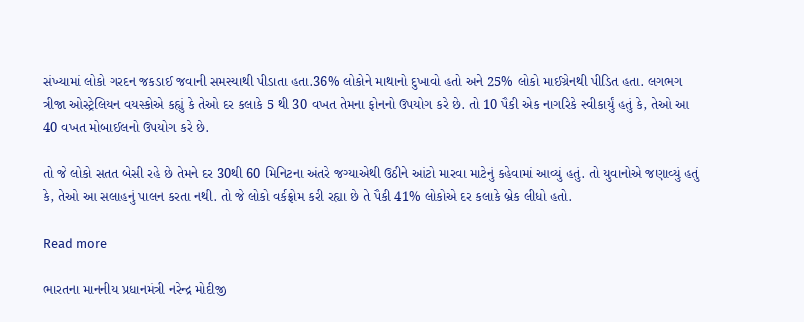સંખ્યામાં લોકો ગરદન જકડાઈ જવાની સમસ્યાથી પીડાતા હતા.36% લોકોને માથાનો દુખાવો હતો અને 25% લોકો માઈગ્રેનથી પીડિત હતા. લગભગ ત્રીજા ઓસ્ટ્રેલિયન વયસ્કોએ કહ્યું કે તેઓ દર કલાકે 5 થી 30 વખત તેમના ફોનનો ઉપયોગ કરે છે. તો 10 પૈકી એક નાગરિકે સ્વીકાર્યું હતું કે, તેઓ આ 40 વખત મોબાઈલનો ઉપયોગ કરે છે.

તો જે લોકો સતત બેસી રહે છે તેમને દર 30થી 60 મિનિટના અંતરે જગ્યાએથી ઉઠીને આંટો મારવા માટેનું કહેવામાં આવ્યું હતું. તો યુવાનોએ જણાવ્યું હતું કે, તેઓ આ સલાહનું પાલન કરતા નથી. તો જે લોકો વર્કફ્રોમ કરી રહ્યા છે તે પૈકી 41% લોકોએ દર કલાકે બ્રેક લીધો હતો.

Read more

ભારતના માનનીય પ્રધાનમંત્રી નરેન્દ્ર મોદીજી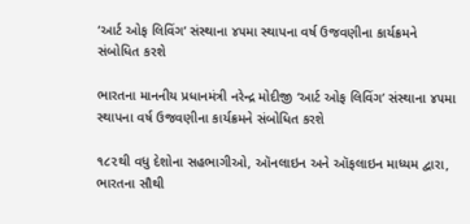‘આર્ટ ઓફ લિવિંગ’ સંસ્થાના ૪૫મા સ્થાપના વર્ષ ઉજવણીના કાર્યક્રમને સંબોધિત કરશે

ભારતના માનનીય પ્રધાનમંત્રી નરેન્દ્ર મોદીજી ‘આર્ટ ઓફ લિવિંગ’ સંસ્થાના ૪૫મા સ્થાપના વર્ષ ઉજવણીના કાર્યક્રમને સંબોધિત કરશે

૧૮૨થી વધુ દેશોના સહભાગીઓ, ઑનલાઇન અને ઑફલાઇન માધ્યમ દ્વારા, ભારતના સૌથી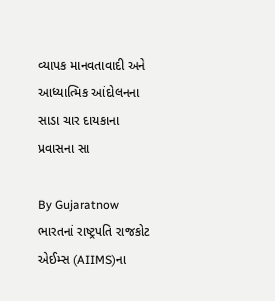વ્યાપક માનવતાવાદી અને આધ્યાત્મિક આંદોલનના સાડા ચાર દાયકાના પ્રવાસના સા

By Gujaratnow
ભારતનાં રાષ્ટ્રપતિ રાજકોટ એઈમ્સ (AIIMS)ના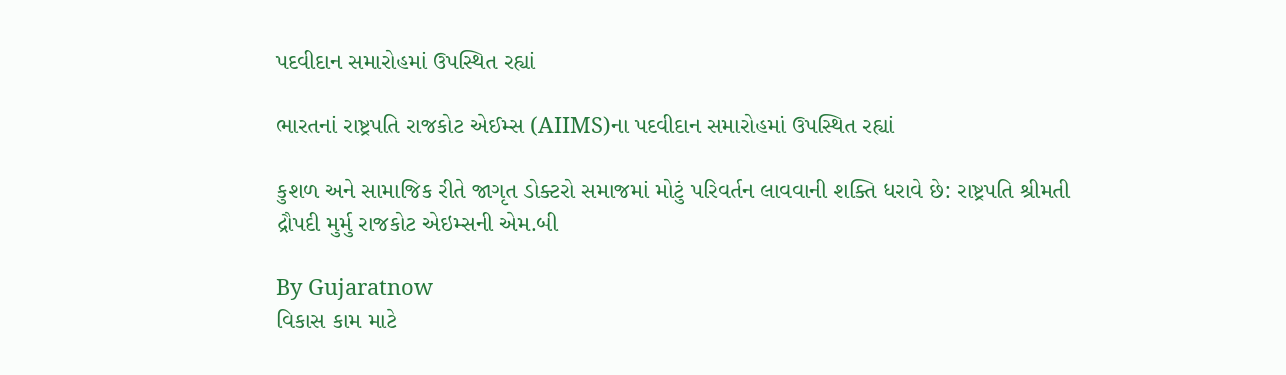પદવીદાન સમારોહમાં ઉપસ્થિત રહ્યાં

ભારતનાં રાષ્ટ્રપતિ રાજકોટ એઈમ્સ (AIIMS)ના પદવીદાન સમારોહમાં ઉપસ્થિત રહ્યાં

કુશળ અને સામાજિક રીતે જાગૃત ડોક્ટરો સમાજમાં મોટું પરિવર્તન લાવવાની શક્તિ ધરાવે છે: રાષ્ટ્રપતિ શ્રીમતી દ્રૌપદી મુર્મુ રાજકોટ એઇમ્સની એમ.બી

By Gujaratnow
વિકાસ કામ માટે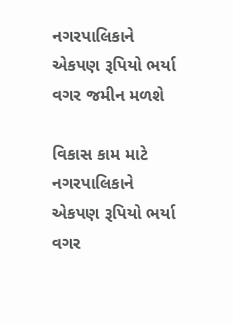નગરપાલિકાને એકપણ રૂપિયો ભર્યા વગર જમીન મળશે

વિકાસ કામ માટે નગરપાલિકાને એકપણ રૂપિયો ભર્યા વગર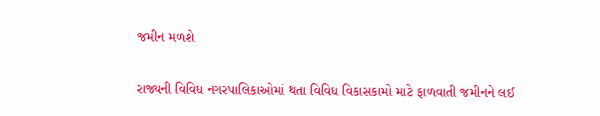જમીન મળશે

રાજ્યની વિવિધ નગરપાલિકાઓમાં થતા વિવિધ વિકાસકામો માટે ફાળવાતી જમીનને લઈ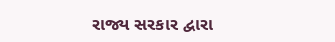રાજ્ય સરકાર દ્વારા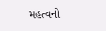મહત્વનો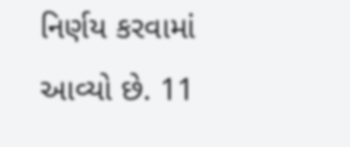નિર્ણય કરવામાં આવ્યો છે. 11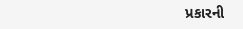પ્રકારની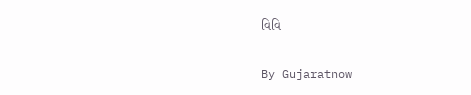વિવિ

By Gujaratnow